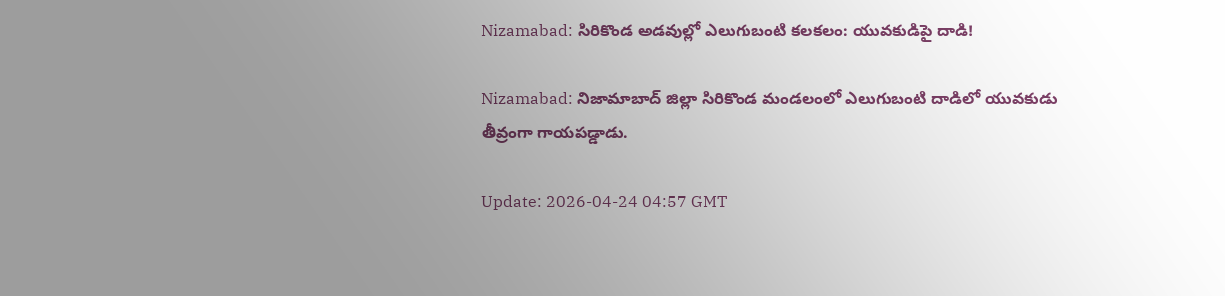Nizamabad: సిరికొండ అడవుల్లో ఎలుగుబంటి కలకలం: యువకుడిపై దాడి!

Nizamabad: నిజామాబాద్ జిల్లా సిరికొండ మండలంలో ఎలుగుబంటి దాడిలో యువకుడు తీవ్రంగా గాయపడ్డాడు.

Update: 2026-04-24 04:57 GMT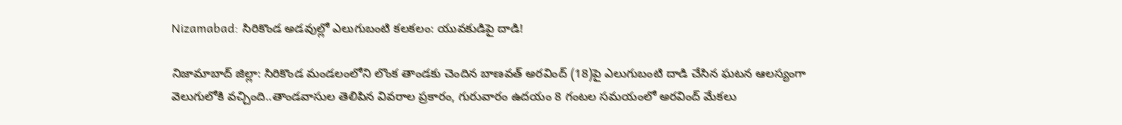Nizamabad: సిరికొండ అడవుల్లో ఎలుగుబంటి కలకలం: యువకుడిపై దాడి!

నిజామాబాద్ జిల్లా: సిరికొండ మండలంలోని లొంక తాండకు చెందిన బాణవత్ అరవింద్ (18)పై ఎలుగుబంటి దాడి చేసిన ఘటన ఆలస్యంగా వెలుగులోకి వచ్చింది..తాండవాసుల తెలిపిన వివరాల ప్రకారం, గురువారం ఉదయం 8 గంటల సమయంలో అరవింద్ మేకలు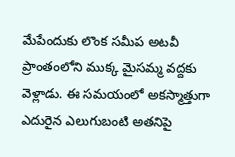మేపేందుకు లొంక సమీప అటవీ ప్రాంతంలోని ముక్క మైసమ్మ వద్దకు వెళ్లాడు. ఈ సమయంలో అకస్మాత్తుగా ఎదురైన ఎలుగుబంటి అతనిపై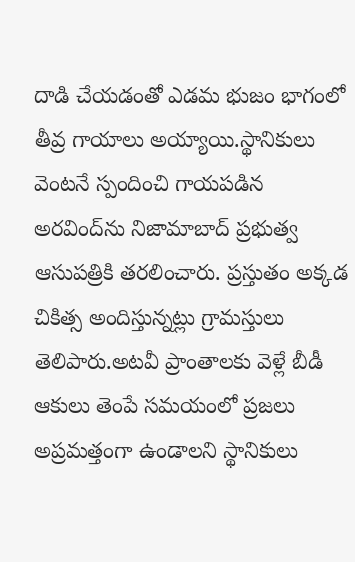దాడి చేయడంతో ఎడమ భుజం భాగంలో తీవ్ర గాయాలు అయ్యాయి.స్థానికులు వెంటనే స్పందించి గాయపడిన అరవింద్‌ను నిజామాబాద్ ప్రభుత్వ ఆసుపత్రికి తరలించారు. ప్రస్తుతం అక్కడ చికిత్స అందిస్తున్నట్లు గ్రామస్తులు తెలిపారు.అటవీ ప్రాంతాలకు వెళ్లే బీడీ ఆకులు తెంపే సమయంలో ప్రజలు అప్రమత్తంగా ఉండాలని స్థానికులు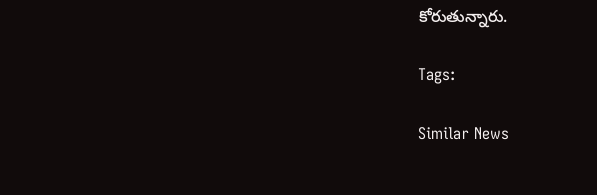కోరుతున్నారు.

Tags:

Similar News